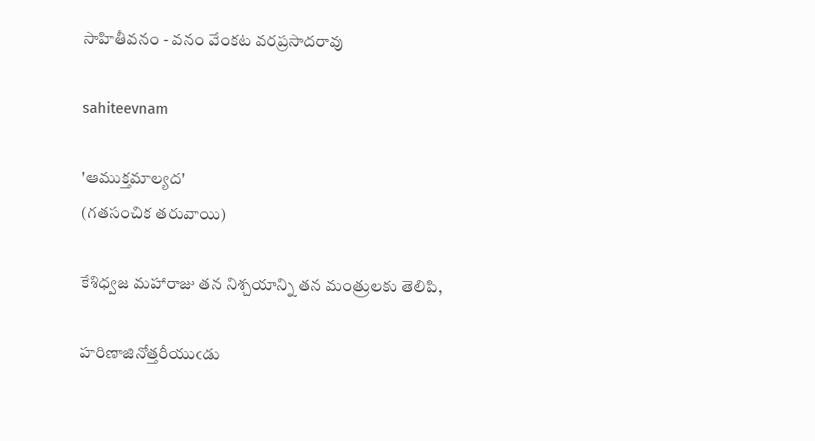సాహితీవనం - వనం వేంకట వరప్రసాదరావు

sahiteevnam

'ఆముక్తమాల్యద'
(గతసంచిక తరువాయి)

కేశిధ్వజ మహారాజు తన నిశ్చయాన్ని తన మంత్రులకు తెలిపి,

హరిణాజినోత్తరీయుఁడు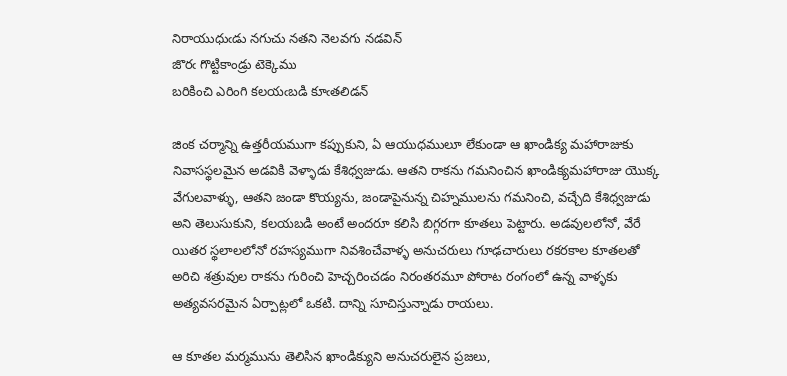నిరాయుధుఁడు నగుచు నతని నెలవగు నడవిన్
జొరఁ గొట్టికాండ్రు టెక్కెము
బరికించి ఎరింగి కలయఁబడి కూఁతలిడన్

జింక చర్మాన్ని ఉత్తరీయముగా కప్పుకుని, ఏ ఆయుధములూ లేకుండా ఆ ఖాండిక్య మహారాజుకు
నివాసస్థలమైన అడవికి వెళ్ళాడు కేశిధ్వజుడు. ఆతని రాకను గమనించిన ఖాండిక్యమహారాజు యొక్క
వేగులవాళ్ళు, ఆతని జండా కొయ్యను, జండాపైనున్న చిహ్నములను గమనించి, వచ్చేది కేశిధ్వజుడు
అని తెలుసుకుని, కలయబడి అంటే అందరూ కలిసి బిగ్గరగా కూతలు పెట్టారు. అడవులలోనో, వేరే
యితర స్థలాలలోనో రహస్యముగా నివశించేవాళ్ళ అనుచరులు గూఢచారులు రకరకాల కూతలతో
అరిచి శత్రువుల రాకను గురించి హెచ్చరించడం నిరంతరమూ పోరాట రంగంలో ఉన్న వాళ్ళకు
అత్యవసరమైన ఏర్పాట్లలో ఒకటి. దాన్ని సూచిస్తున్నాడు రాయలు.

ఆ కూతల మర్మమును తెలిసిన ఖాండిక్యుని అనుచరులైన ప్రజలు,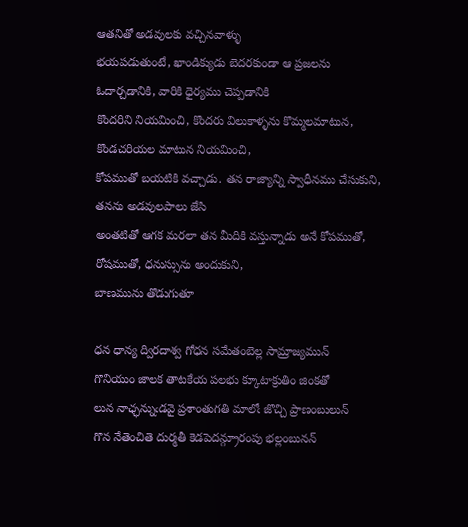ఆతనితో అడవులకు వచ్చినవాళ్ళు
భయపడుతుంటే, ఖాండిక్యుడు బెదరకుండా ఆ ప్రజలను ఓదార్చడానికి, వారికి ధైర్యము చెప్పడానికి
కొందరిని నియమించి, కొందరు విలుకాళ్ళను కొమ్మలమాటున, కొండచరియల మాటున నియమించి,
కోపముతో బయటికి వచ్చాడు. తన రాజ్యాన్ని స్వాధీనము చేసుకుని, తనను అడవులపాలు జేసి
అంతటితో ఆగక మరలా తన మీదికి వస్తున్నాడు అనే కోపముతో, రోషముతో, ధనుస్సును అందుకుని,
బాణమును తొడుగుతూ

ధన ధాన్య ద్విరదాశ్వ గోధన సమేతంబెల్ల సామ్రాజ్యమున్
గొనియుం జాలక తాటకేయ పలభు క్కూటాక్రుతిం జింకతో
లున నాఛ్ఛన్నుఁడవై ప్రశాంతుగతి మాలోఁ జొచ్చి ప్రాణంబులున్
గొన నేతెంచితె దుర్మతీ కెడపెదన్గ్రూరంపు భల్లంబునన్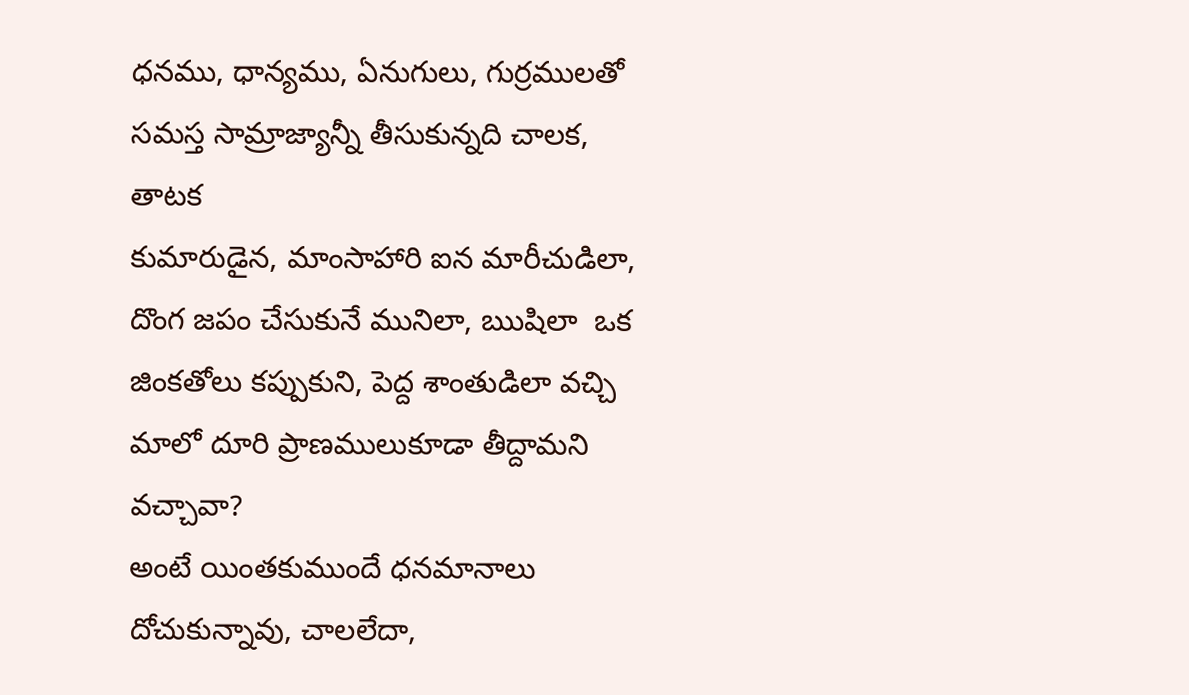ధనము, ధాన్యము, ఏనుగులు, గుర్రములతో సమస్త సామ్రాజ్యాన్నీ తీసుకున్నది చాలక, తాటక
కుమారుడైన, మాంసాహారి ఐన మారీచుడిలా, దొంగ జపం చేసుకునే మునిలా, ఋషిలా  ఒక
జింకతోలు కప్పుకుని, పెద్ద శాంతుడిలా వచ్చి మాలో దూరి ప్రాణములుకూడా తీద్దామని వచ్చావా?
అంటే యింతకుముందే ధనమానాలు దోచుకున్నావు, చాలలేదా,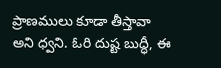ప్రాణములు కూడా తీస్తావా
అని ధ్వని. ఓరి దుష్ట బుద్ధీ, ఈ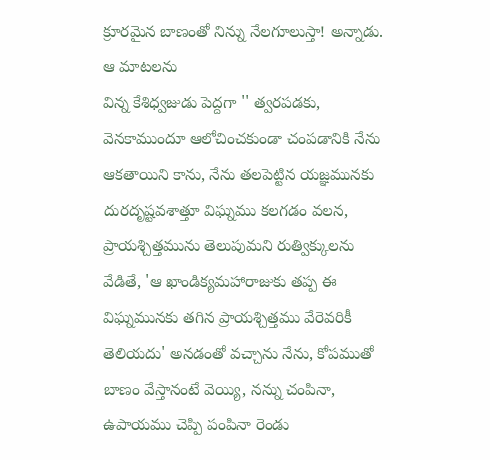క్రూరమైన బాణంతో నిన్ను నేలగూలుస్తా! అన్నాడు.  ఆ మాటలను
విన్న కేశిధ్వజుడు పెద్దగా '' త్వరపడకు, వెనకాముందూ ఆలోచించకుండా చంపడానికి నేను
ఆకతాయిని కాను, నేను తలపెట్టిన యజ్ఞమునకు దురదృష్టవశాత్తూ విఘ్నము కలగడం వలన,
ప్రాయశ్చిత్తమును తెలుపుమని రుత్విక్కులను వేడితే, 'ఆ ఖాండిక్యమహారాజుకు తప్ప ఈ
విఘ్నమునకు తగిన ప్రాయశ్చిత్తము వేరెవరికీ తెలియదు' అనడంతో వచ్చాను నేను, కోపముతో
బాణం వేస్తానంటే వెయ్యి, నన్ను చంపినా, ఉపాయము చెప్పి పంపినా రెండు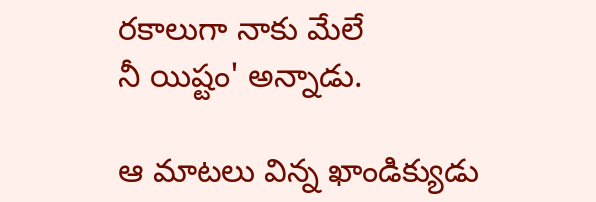రకాలుగా నాకు మేలే
నీ యిష్టం' అన్నాడు.

ఆ మాటలు విన్న ఖాండిక్యుడు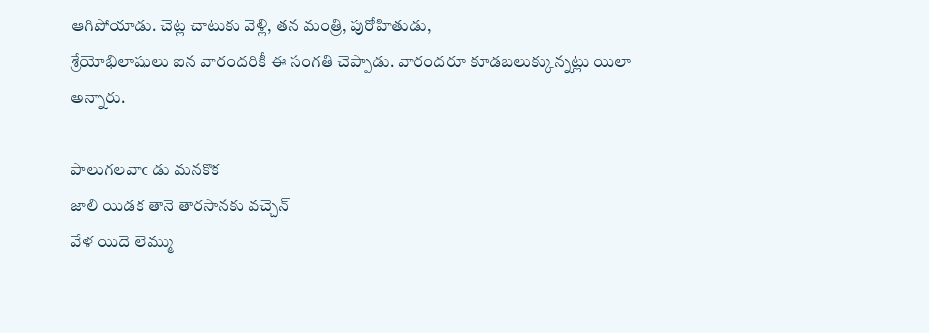ఆగిపోయాడు. చెట్ల చాటుకు వెళ్లి, తన మంత్రి, పురోహితుడు,
శ్రేయోభిలాషులు ఐన వారందరికీ ఈ సంగతి చెప్పాడు. వారందరూ కూడబలుక్కున్నట్లు యిలా
అన్నారు.

పాలుగలవాఁ డు మనకొక
జాలి యిడక తానె తారసానకు వచ్చెన్
వేళ యిదె లెమ్ము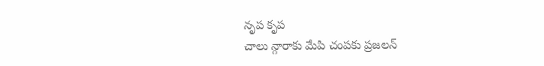నృప కృప
చాలు న్గారాకు మేపి చంపకు ప్రజలన్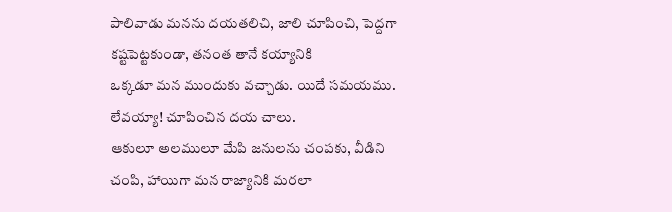పాలివాడు మనను దయతలిచి, జాలి చూపించి, పెద్దగా కష్టపెట్టకుండా, తనంత తానే కయ్యానికి
ఒక్కడూ మన ముందుకు వచ్చాడు. యిదే సమయము. లేవయ్యా! చూపించిన దయ చాలు.
ఆకులూ అలములూ మేపి జనులను చంపకు, వీడిని చంపి, హాయిగా మన రాజ్యానికి మరలా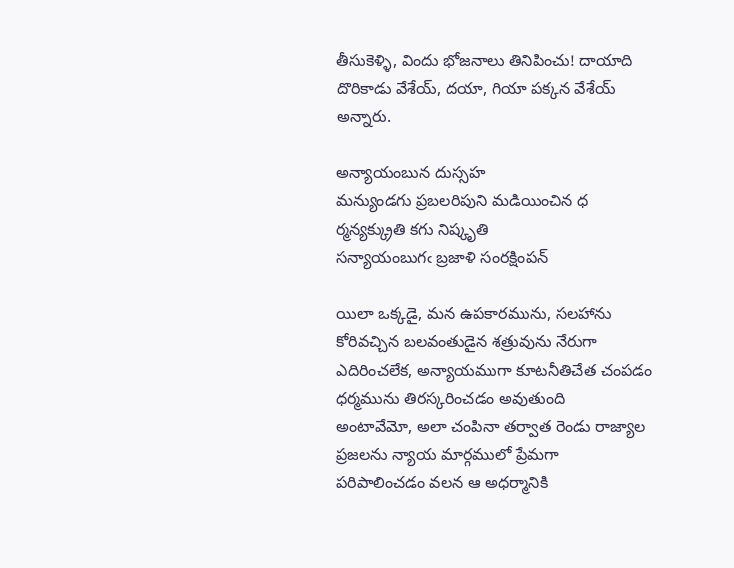తీసుకెళ్ళి, విందు భోజనాలు తినిపించు! దాయాది దొరికాడు వేశేయ్, దయా, గియా పక్కన వేశేయ్
అన్నారు.

అన్యాయంబున దుస్సహ
మన్యుండగు ప్రబలరిపుని మడియించిన ధ
ర్మన్యక్క్రుతి కగు నిష్కృతి
సన్యాయంబుగఁ బ్రజాళి సంరక్షింపన్

యిలా ఒక్కడై, మన ఉపకారమును, సలహాను కోరివచ్చిన బలవంతుడైన శత్రువును నేరుగా
ఎదిరించలేక, అన్యాయముగా కూటనీతిచేత చంపడం ధర్మమును తిరస్కరించడం అవుతుంది
అంటావేమో, అలా చంపినా తర్వాత రెండు రాజ్యాల ప్రజలను న్యాయ మార్గములో ప్రేమగా
పరిపాలించడం వలన ఆ అధర్మానికి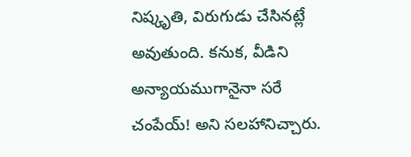నిష్కృతి, విరుగుడు చేసినట్లే అవుతుంది. కనుక, వీడిని
అన్యాయముగానైనా సరే చంపేయ్! అని సలహానిచ్చారు.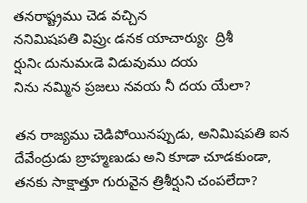తనరాష్ట్రము చెడ వచ్చిన
ననిమిషపతి విప్రుఁ డనక యాచార్యుఁ  ద్రిశీ
ర్షునిఁ దునుమఁడె విడువుము దయ
నిను నమ్మిన ప్రజలు నవయ నీ దయ యేలా?

తన రాజ్యము చెడిపోయినప్పుడు, అనిమిషపతి ఐన దేవేంద్రుడు బ్రాహ్మణుడు అని కూడా చూడకుండా,
తనకు సాక్షాత్తూ గురువైన త్రిశీర్షుని చంపలేదా?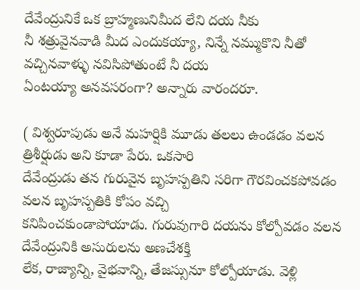దేవేంద్రునికే ఒక బ్రాహ్మణునిమీద లేని దయ నీకు
నీ శత్రువైనవాడి మీద ఎందుకయ్యా, నిన్నే నమ్ముకొని నీతో వచ్చినవాళ్ళు నవిసిపోతుంటే నీ దయ
ఏంటయ్యా అనవసరంగా? అన్నారు వారందరూ.

( విశ్వరూపుడు అనే మహర్షికి మూడు తలలు ఉండడం వలన త్రిశీర్షుడు అని కూడా పేరు. ఒకసారి
దేవేంద్రుడు తన గురువైన బృహస్పతిని సరిగా గౌరవించకపోవడం వలన బృహస్పతికి కోపం వచ్చి
కనిపించకుండాపోయాడు. గురువుగారి దయను కోల్పోవడం వలన దేవేంద్రునికి అసురులను అణచేశక్తి
లేక, రాజ్యాన్ని, వైభవాన్ని, తేజస్సునూ కోల్పోయాడు. వెళ్లి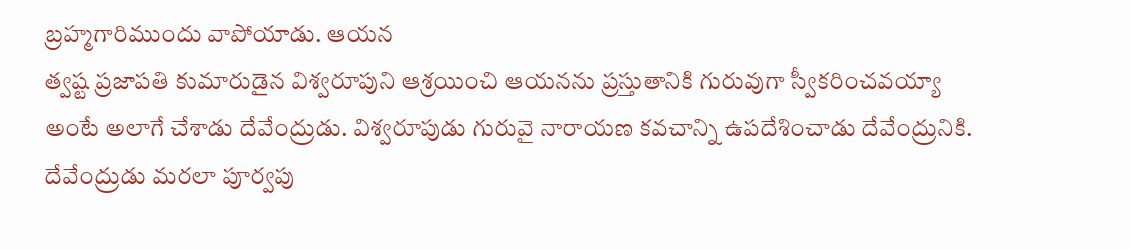బ్రహ్మగారిముందు వాపోయాడు. ఆయన
త్వష్ట ప్రజాపతి కుమారుడైన విశ్వరూపుని ఆశ్రయించి ఆయనను ప్రస్తుతానికి గురువుగా స్వీకరించవయ్యా
అంటే అలాగే చేశాడు దేవేంద్రుడు. విశ్వరూపుడు గురువై నారాయణ కవచాన్ని ఉపదేశించాడు దేవేంద్రునికి.
దేవేంద్రుడు మరలా పూర్వపు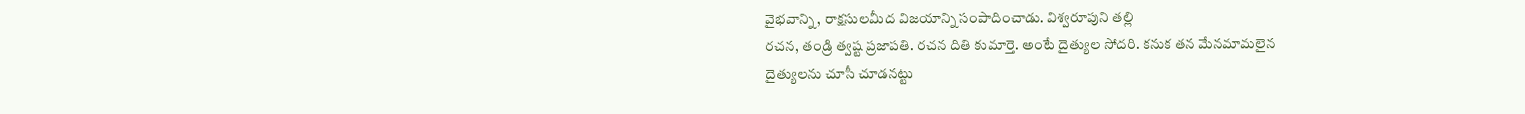వైభవాన్ని, రాక్షసులమీద విజయాన్ని సంపాదించాడు. విశ్వరూపుని తల్లి
రచన, తండ్రి త్వష్ట ప్రజాపతి. రచన దితి కుమార్తె. అంటే దైత్యుల సోదరి. కనుక తన మేనమామలైన
దైత్యులను చూసీ చూడనట్టు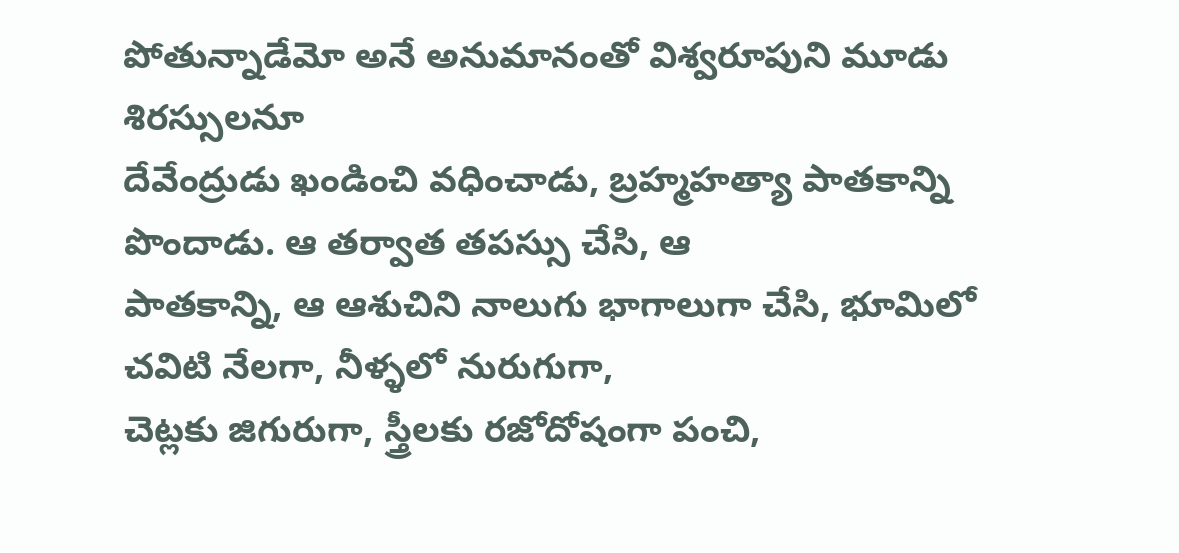పోతున్నాడేమో అనే అనుమానంతో విశ్వరూపుని మూడు శిరస్సులనూ
దేవేంద్రుడు ఖండించి వధించాడు, బ్రహ్మహత్యా పాతకాన్ని పొందాడు. ఆ తర్వాత తపస్సు చేసి, ఆ
పాతకాన్ని, ఆ ఆశుచిని నాలుగు భాగాలుగా చేసి, భూమిలో చవిటి నేలగా, నీళ్ళలో నురుగుగా,
చెట్లకు జిగురుగా, స్త్రీలకు రజోదోషంగా పంచి,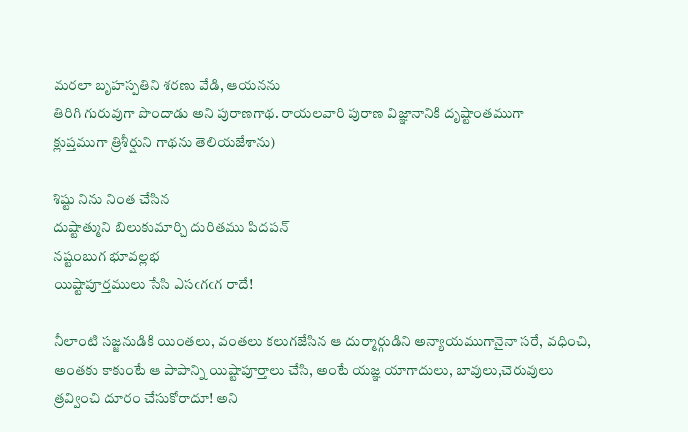మరలా బృహస్పతిని శరణు వేడి, ఆయనను
తిరిగి గురువుగా పొందాడు అని పురాణగాథ. రాయలవారి పురాణ విజ్ఞానానికి దృష్టాంతముగా
క్లుప్తముగా త్రిశీర్షుని గాథను తెలియజేశాను)

శిష్టు నిను నింత చేసిన
దుష్టాత్ముని బిలుకుమార్చి దురితము పిదపన్
నష్టంబుగ భూవల్లభ
యిష్టాపూర్తములు సేసి ఎసఁగఁగ రాదే!

నీలాంటి సజ్జనుడికి యింతలు, వంతలు కలుగజేసిన ఆ దుర్మార్గుడిని అన్యాయముగానైనా సరే, వధించి,
అంతకు కాకుంటే ఆ పాపాన్ని యిష్టాపూర్తాలు చేసి, అంటే యజ్ఞ యాగాదులు, బావులు,చెరువులు
త్రవ్వించి దూరం చేసుకోరాదూ! అని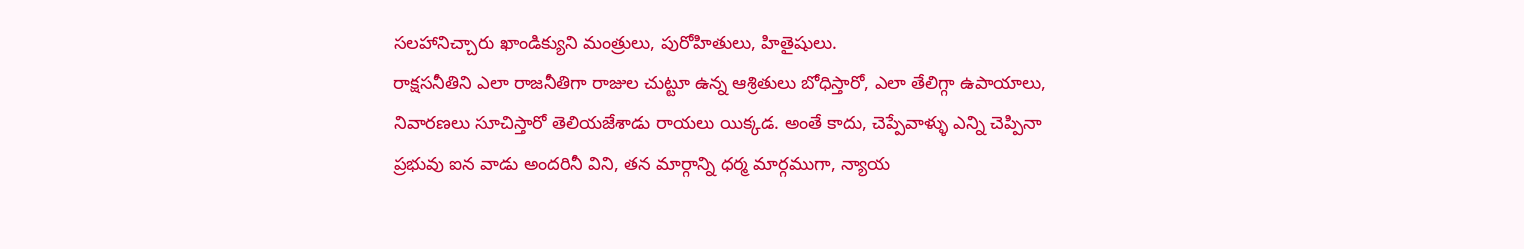సలహానిచ్చారు ఖాండిక్యుని మంత్రులు, పురోహితులు, హితైషులు.
రాక్షసనీతిని ఎలా రాజనీతిగా రాజుల చుట్టూ ఉన్న ఆశ్రితులు బోధిస్తారో, ఎలా తేలిగ్గా ఉపాయాలు,
నివారణలు సూచిస్తారో తెలియజేశాడు రాయలు యిక్కడ. అంతే కాదు, చెప్పేవాళ్ళు ఎన్ని చెప్పినా
ప్రభువు ఐన వాడు అందరినీ విని, తన మార్గాన్ని ధర్మ మార్గముగా, న్యాయ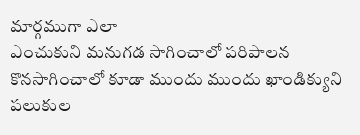మార్గముగా ఎలా
ఎంచుకుని మనుగడ సాగించాలో పరిపాలన కొనసాగించాలో కూడా ముందు ముందు ఖాండిక్యుని
పలుకుల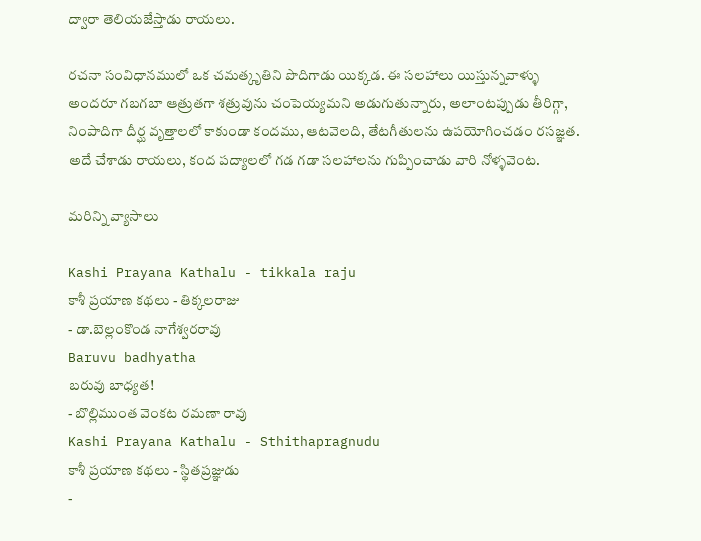ద్వారా తెలియజేస్తాడు రాయలు.

రచనా సంవిధానములో ఒక చమత్కృతిని పొదిగాడు యిక్కడ. ఈ సలహాలు యిస్తున్నవాళ్ళు
అందరూ గబగబా ఆత్రుతగా శత్రువును చంపెయ్యమని అడుగుతున్నారు, అలాంటప్పుడు తీరిగ్గా,
నింపాదిగా దీర్ఘ వృత్తాలలో కాకుండా కందము, ఆటవెలది, తేటగీతులను ఉపయోగించడం రసజ్ఞత.
అదే చేశాడు రాయలు, కంద పద్యాలలో గడ గడా సలహాలను గుప్పించాడు వారి నోళ్ళవెంట.

మరిన్ని వ్యాసాలు

Kashi Prayana Kathalu - tikkala raju
కాశీ ప్రయాణ కథలు - తిక్కలరాజు
- డా.బెల్లంకొండ నాగేశ్వరరావు
Baruvu badhyatha
బరువు బాధ్యత!
- బొల్లిముంత వెంకట రమణా రావు
Kashi Prayana Kathalu - Sthithapragnudu
కాశీ ప్రయాణ కథలు - స్థితప్రజ్ఞుడు
-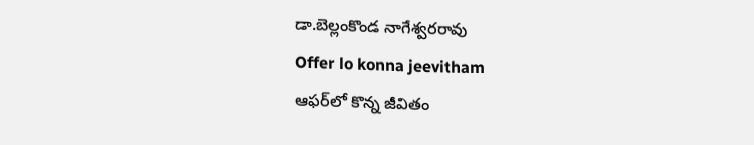డా.బెల్లంకొండ నాగేశ్వరరావు
Offer lo konna jeevitham
ఆఫర్‌లో కొన్న జీవితం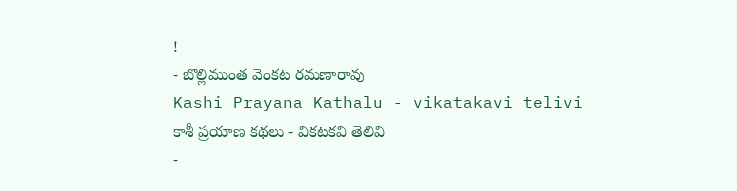!
- బొల్లిముంత వెంకట రమణారావు
Kashi Prayana Kathalu - vikatakavi telivi
కాశీ ప్రయాణ కథలు - వికటకవి తెలివి
-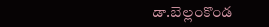డా.బెల్లంకొండ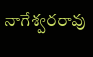నాగేశ్వరరావు